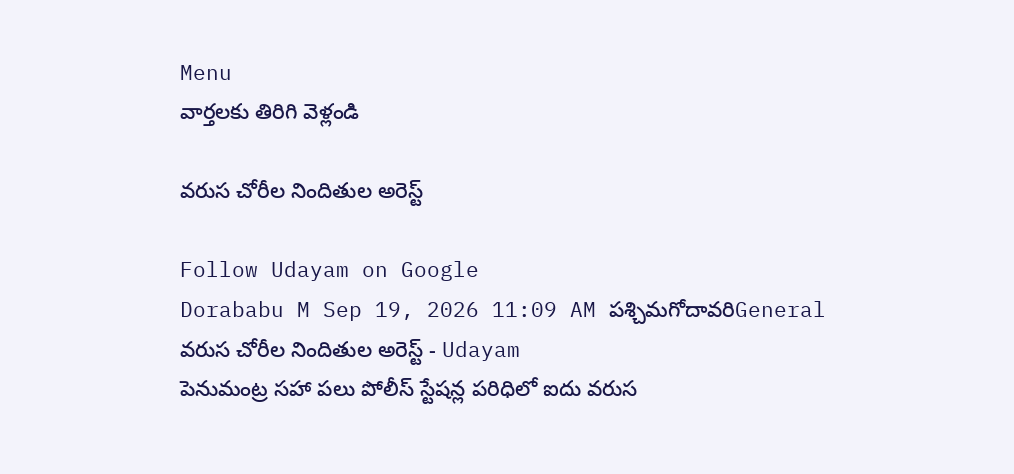Menu
వార్తలకు తిరిగి వెళ్లండి

వరుస చోరీల నిందితుల అరెస్ట్

Follow Udayam on Google
Dorababu M Sep 19, 2026 11:09 AM పశ్చిమగోదావరిGeneral
వరుస చోరీల నిందితుల అరెస్ట్ - Udayam
పెనుమంట్ర సహా పలు పోలీస్ స్టేషన్ల పరిధిలో ఐదు వరుస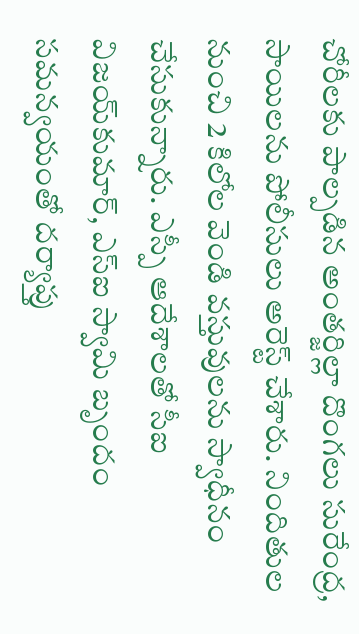చోరీలకు పాల్పడిన అంతర్జిల్లా దొంగలు సురేంద్ర, సాయిలను పోలీసులు అరెస్ట్ చేశారు. నిందితుల నుంచి 2 కిలోల వెండి వస్తువులను స్వాధీనం చేసుకున్నారు. ఎస్పీ ఆదేశాలతో సీఐ విజయ్‌కుమార్, ఎస్‌ఐ స్వామి బృందం సమన్వయంతో దర్యాప్తు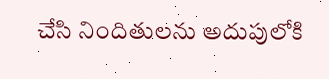చేసి నిందితులను అదుపులోకి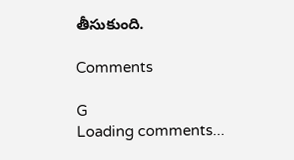తీసుకుంది.

Comments

G
Loading comments...